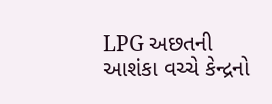LPG અછતની આશંકા વચ્ચે કેન્દ્રનો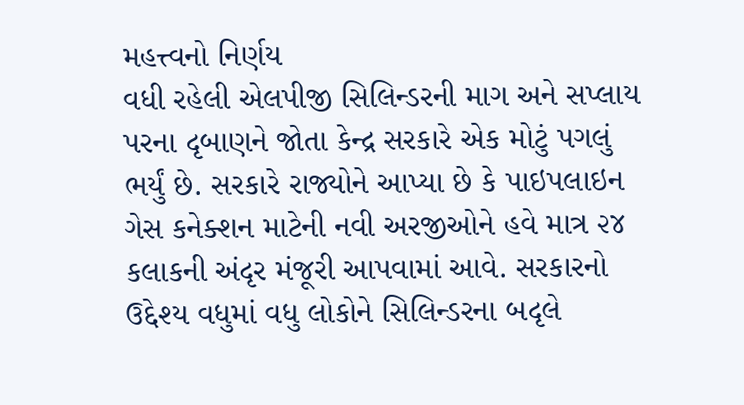મહત્ત્વનો નિર્ણય
વધી રહેલી એલપીજી સિલિન્ડરની માગ અને સપ્લાય પરના દૃબાણને જોતા કેન્દ્ર સરકારે એક મોટું પગલું ભર્યું છે. સરકારે રાજ્યોને આપ્યા છે કે પાઇપલાઇન ગેસ કનેક્શન માટેની નવી અરજીઓને હવે માત્ર ૨૪ કલાકની અંદૃર મંજૂરી આપવામાં આવે. સરકારનો ઉદ્દેશ્ય વધુમાં વધુ લોકોને સિલિન્ડરના બદૃલે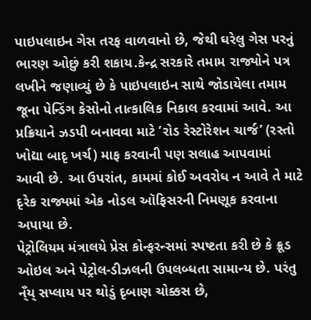પાઇપલાઇન ગેસ તરફ વાળવાનો છે, જેથી ઘરેલુ ગેસ પરનું ભારણ ઓછું કરી શકાય.કેન્દ્ર સરકારે તમામ રાજ્યોને પત્ર લખીને જણાવ્યું છે કે પાઇપલાઇન સાથે જોડાયેલા તમામ જૂના પેન્ડિંગ કેસોનો તાત્કાલિક નિકાલ કરવામાં આવે. આ પ્રક્રિયાને ઝડપી બનાવવા માટે ’રોડ રેસ્ટોરેશન ચાર્જ’ (રસ્તો ખોદ્યા બાદૃ ખર્ચ) માફ કરવાની પણ સલાહ આપવામાં આવી છે. આ ઉપરાંત, કામમાં કોઈ અવરોધ ન આવે તે માટે દૃરેક રાજ્યમાં એક નોડલ ઑફિસરની નિમણૂક કરવાના અપાયા છે.
પેટ્રોલિયમ મંત્રાલયે પ્રેસ કોન્ફરન્સમાં સ્પષ્ટતા કરી છે કે ક્રૂડ ઓઇલ અને પેટ્રોલ-ડીઝલની ઉપલબ્ધતા સામાન્ય છે. પરંતુ ન્ઁય્ સપ્લાય પર થોડું દૃબાણ ચોક્કસ છે,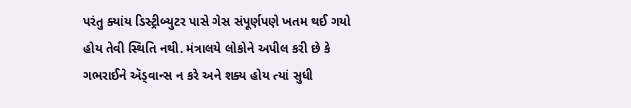પરંતુ ક્યાંય ડિસ્ટ્રીબ્યુટર પાસે ગેસ સંપૂર્ણપણે ખતમ થઈ ગયો હોય તેવી સ્થિતિ નથી. મંત્રાલયે લોકોને અપીલ કરી છે કે ગભરાઈને ઍડ્વાન્સ ન કરે અને શક્ય હોય ત્યાં સુધી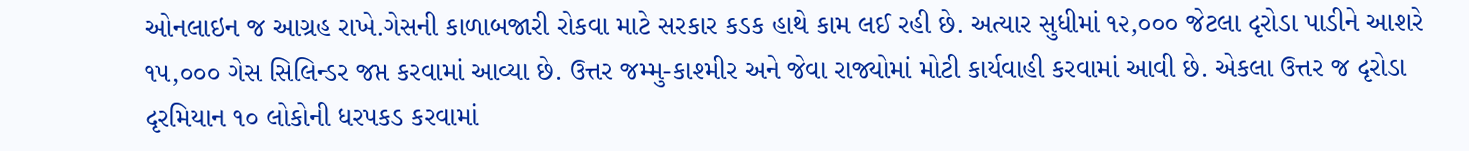ઓનલાઇન જ આગ્રહ રાખે.ગેસની કાળાબજારી રોકવા માટે સરકાર કડક હાથે કામ લઈ રહી છે. અત્યાર સુધીમાં ૧૨,૦૦૦ જેટલા દૃરોડા પાડીને આશરે ૧૫,૦૦૦ ગેસ સિલિન્ડર જપ્ત કરવામાં આવ્યા છે. ઉત્તર જમ્મુ-કાશ્મીર અને જેવા રાજ્યોમાં મોટી કાર્યવાહી કરવામાં આવી છે. એકલા ઉત્તર જ દૃરોડા દૃરમિયાન ૧૦ લોકોની ધરપકડ કરવામાં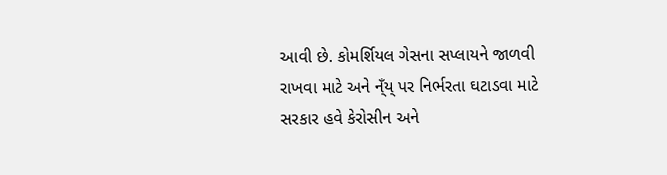આવી છે. કોમર્શિયલ ગેસના સપ્લાયને જાળવી રાખવા માટે અને ન્ઁય્ પર નિર્ભરતા ઘટાડવા માટે સરકાર હવે કેરોસીન અને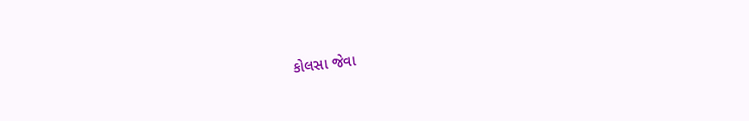કોલસા જેવા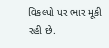વિકલ્પો પર ભાર મૂકી રહી છે.